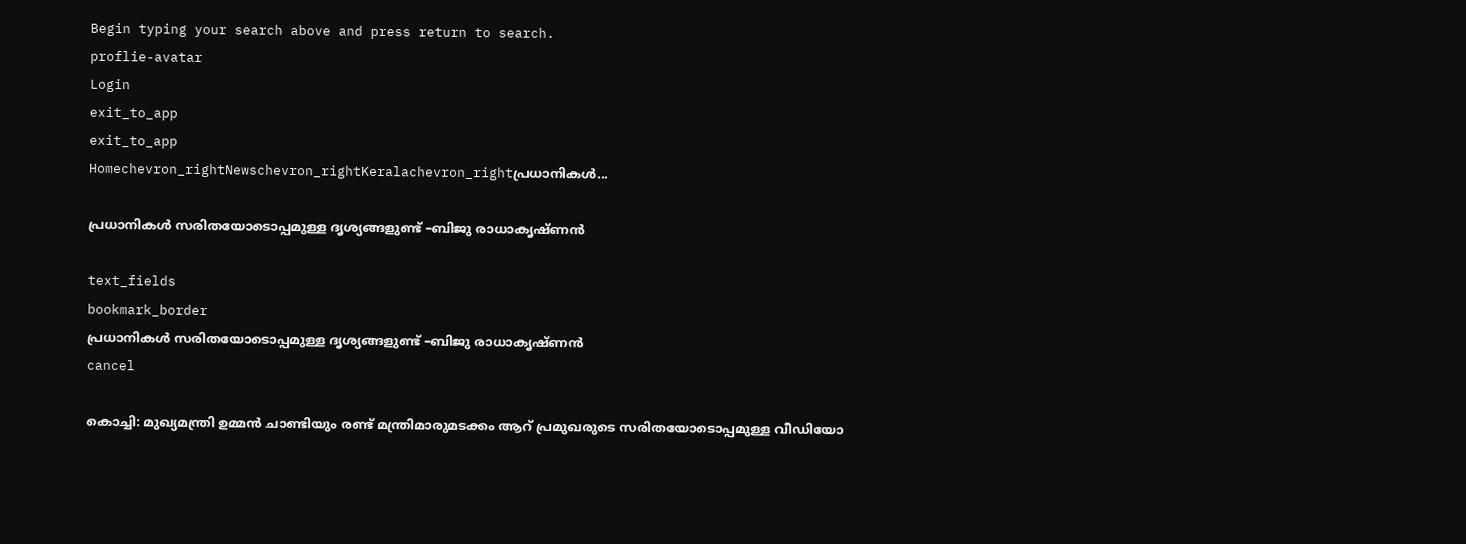Begin typing your search above and press return to search.
proflie-avatar
Login
exit_to_app
exit_to_app
Homechevron_rightNewschevron_rightKeralachevron_rightപ്രധാനികള്‍...

പ്രധാനികള്‍ സരിതയോടൊപ്പമുള്ള ദൃശ്യങ്ങളുണ്ട് –ബിജു രാധാകൃഷ്ണന്‍

text_fields
bookmark_border
പ്രധാനികള്‍ സരിതയോടൊപ്പമുള്ള ദൃശ്യങ്ങളുണ്ട് –ബിജു രാധാകൃഷ്ണന്‍
cancel

കൊച്ചി: മുഖ്യമന്ത്രി ഉമ്മന്‍ ചാണ്ടിയും രണ്ട് മന്ത്രിമാരുമടക്കം ആറ് പ്രമുഖരുടെ സരിതയോടൊപ്പമുള്ള വീഡിയോ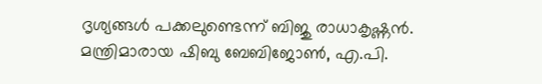ദൃശ്യങ്ങള്‍ പക്കലുണ്ടെന്ന് ബിജു രാധാകൃഷ്ണന്‍. മന്ത്രിമാരായ ഷിബു ബേബിജോണ്‍, എ.പി.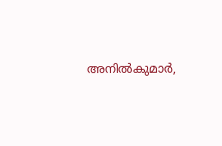അനില്‍കുമാര്‍,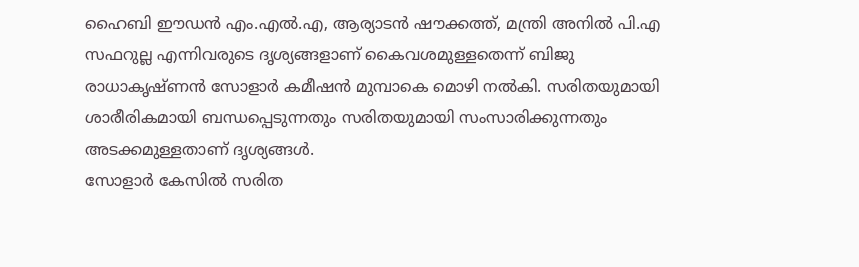ഹൈബി ഈഡന്‍ എം.എല്‍.എ, ആര്യാടന്‍ ഷൗക്കത്ത്, മന്ത്രി അനില്‍ പി.എ സഫറുല്ല എന്നിവരുടെ ദൃശ്യങ്ങളാണ് കൈവശമുള്ളതെന്ന് ബിജു രാധാകൃഷ്ണന്‍ സോളാര്‍ കമീഷന്‍ മുമ്പാകെ മൊഴി നല്‍കി. സരിതയുമായി ശാരീരികമായി ബന്ധപ്പെടുന്നതും സരിതയുമായി സംസാരിക്കുന്നതും അടക്കമുള്ളതാണ് ദൃശ്യങ്ങള്‍.
സോളാര്‍ കേസില്‍ സരിത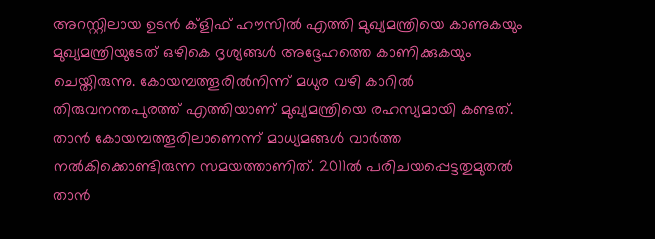അറസ്റ്റിലായ ഉടന്‍ ക്ളിഫ് ഹൗസില്‍ എത്തി മുഖ്യമന്ത്രിയെ കാണുകയും മുഖ്യമന്ത്രിയുടേത് ഒഴികെ ദൃശ്യങ്ങള്‍ അദ്ദേഹത്തെ കാണിക്കുകയും ചെയ്തിരുന്നു. കോയമ്പത്തൂരില്‍നിന്ന് മധുര വഴി കാറില്‍ തിരുവനന്തപുരത്ത് എത്തിയാണ് മുഖ്യമന്ത്രിയെ രഹസ്യമായി കണ്ടത്. താന്‍ കോയമ്പത്തൂരിലാണെന്ന് മാധ്യമങ്ങള്‍ വാര്‍ത്ത നല്‍കിക്കൊണ്ടിരുന്ന സമയത്താണിത്. 2011ല്‍ പരിചയപ്പെട്ടതുമുതല്‍ താന്‍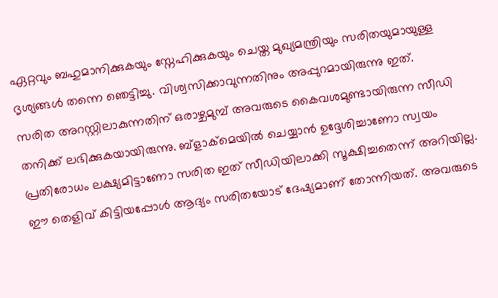ഏറ്റവും ബഹുമാനിക്കുകയും സ്നേഹിക്കുകയും ചെയ്ത മുഖ്യമന്ത്രിയും സരിതയുമായുള്ള ദൃശ്യങ്ങള്‍ തന്നെ ഞെട്ടിച്ചു. വിശ്വസിക്കാവുന്നതിനും അപ്പുറമായിരുന്നു ഇത്.
സരിത അറസ്റ്റിലാകുന്നതിന് ഒരാഴ്ചമുമ്പ് അവരുടെ കൈവശമുണ്ടായിരുന്ന സീഡി തനിക്ക് ലഭിക്കുകയായിരുന്നു. ബ്ളാക്മെയില്‍ ചെയ്യാന്‍ ഉദ്ദേശിച്ചാണോ സ്വയം പ്രതിരോധം ലക്ഷ്യമിട്ടാണോ സരിത ഇത് സീഡിയിലാക്കി സൂക്ഷിച്ചതെന്ന് അറിയില്ല. ഈ തെളിവ് കിട്ടിയപ്പോള്‍ ആദ്യം സരിതയോട് ദേഷ്യമാണ് തോന്നിയത്. അവരുടെ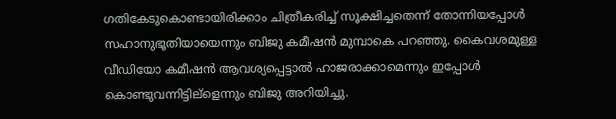ഗതികേടുകൊണ്ടായിരിക്കാം ചിത്രീകരിച്ച് സൂക്ഷിച്ചതെന്ന് തോന്നിയപ്പോള്‍ സഹാനുഭൂതിയായെന്നും ബിജു കമീഷന്‍ മുമ്പാകെ പറഞ്ഞു. കൈവശമുള്ള വീഡിയോ കമീഷന്‍ ആവശ്യപ്പെട്ടാല്‍ ഹാജരാക്കാമെന്നും ഇപ്പോള്‍ കൊണ്ടുവന്നിട്ടില്ളെന്നും ബിജു അറിയിച്ചു.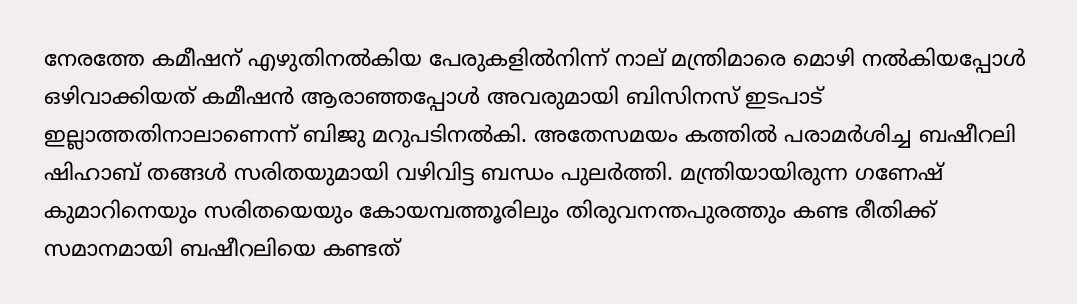നേരത്തേ കമീഷന് എഴുതിനല്‍കിയ പേരുകളില്‍നിന്ന് നാല് മന്ത്രിമാരെ മൊഴി നല്‍കിയപ്പോള്‍ ഒഴിവാക്കിയത് കമീഷന്‍ ആരാഞ്ഞപ്പോള്‍ അവരുമായി ബിസിനസ് ഇടപാട് ഇല്ലാത്തതിനാലാണെന്ന് ബിജു മറുപടിനല്‍കി. അതേസമയം കത്തില്‍ പരാമര്‍ശിച്ച ബഷീറലി ഷിഹാബ് തങ്ങള്‍ സരിതയുമായി വഴിവിട്ട ബന്ധം പുലര്‍ത്തി. മന്ത്രിയായിരുന്ന ഗണേഷ് കുമാറിനെയും സരിതയെയും കോയമ്പത്തൂരിലും തിരുവനന്തപുരത്തും കണ്ട രീതിക്ക് സമാനമായി ബഷീറലിയെ കണ്ടത്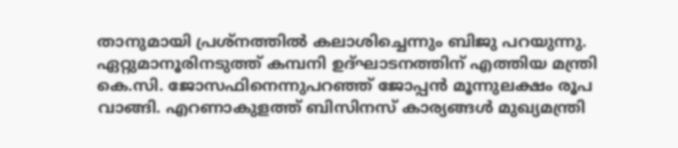താനുമായി പ്രശ്നത്തില്‍ കലാശിച്ചെന്നും ബിജു പറയുന്നു.
ഏറ്റുമാനൂരിനടുത്ത് കമ്പനി ഉദ്ഘാടനത്തിന് എത്തിയ മന്ത്രി കെ.സി. ജോസഫിനെന്നുപറഞ്ഞ് ജോപ്പന്‍ മൂന്നുലക്ഷം രൂപ വാങ്ങി. എറണാകുളത്ത് ബിസിനസ് കാര്യങ്ങള്‍ മുഖ്യമന്ത്രി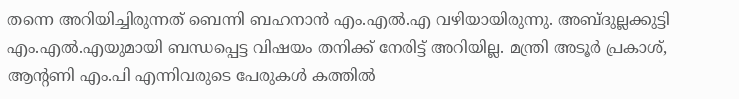തന്നെ അറിയിച്ചിരുന്നത് ബെന്നി ബഹനാന്‍ എം.എല്‍.എ വഴിയായിരുന്നു. അബ്ദുല്ലക്കുട്ടി എം.എല്‍.എയുമായി ബന്ധപ്പെട്ട വിഷയം തനിക്ക് നേരിട്ട് അറിയില്ല. മന്ത്രി അടൂര്‍ പ്രകാശ്, ആന്‍റണി എം.പി എന്നിവരുടെ പേരുകള്‍ കത്തില്‍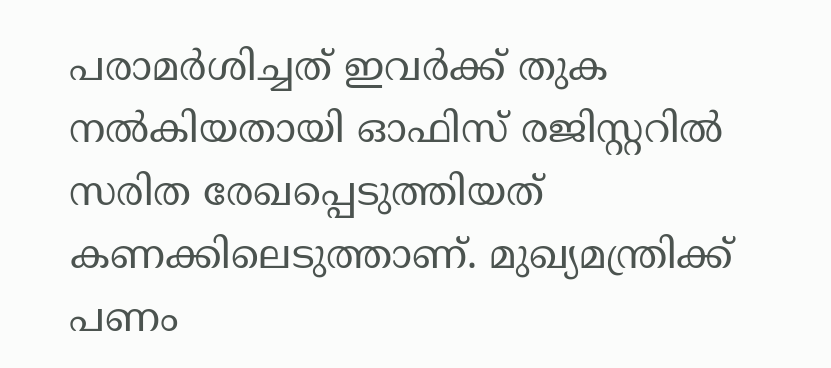പരാമര്‍ശിച്ചത് ഇവര്‍ക്ക് തുക നല്‍കിയതായി ഓഫിസ് രജിസ്റ്ററില്‍ സരിത രേഖപ്പെടുത്തിയത് കണക്കിലെടുത്താണ്. മുഖ്യമന്ത്രിക്ക് പണം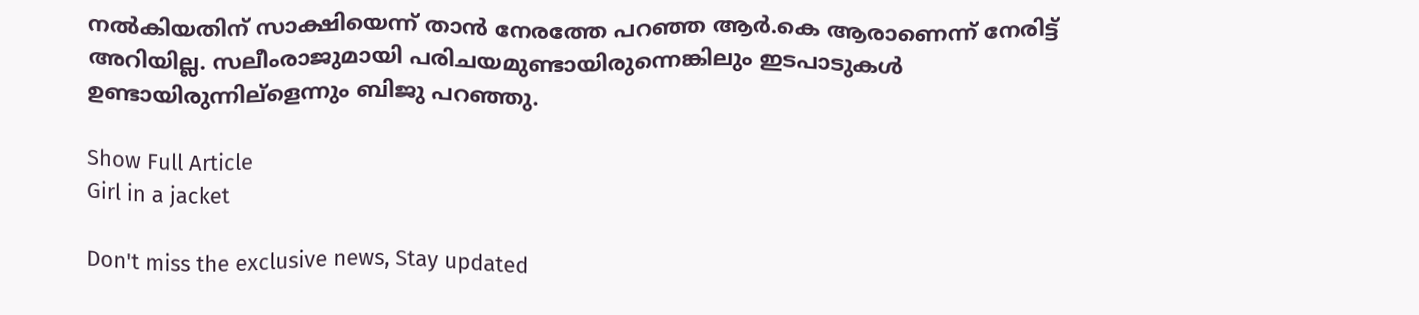നല്‍കിയതിന് സാക്ഷിയെന്ന് താന്‍ നേരത്തേ പറഞ്ഞ ആര്‍.കെ ആരാണെന്ന് നേരിട്ട് അറിയില്ല. സലീംരാജുമായി പരിചയമുണ്ടായിരുന്നെങ്കിലും ഇടപാടുകള്‍ ഉണ്ടായിരുന്നില്ളെന്നും ബിജു പറഞ്ഞു.

Show Full Article
Girl in a jacket

Don't miss the exclusive news, Stay updated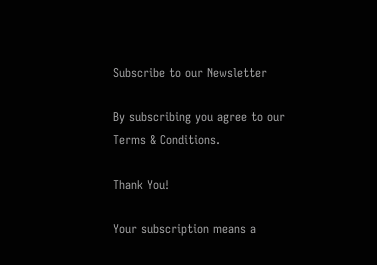Subscribe to our Newsletter

By subscribing you agree to our Terms & Conditions.

Thank You!

Your subscription means a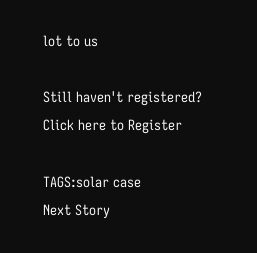lot to us

Still haven't registered? Click here to Register

TAGS:solar case
Next Story